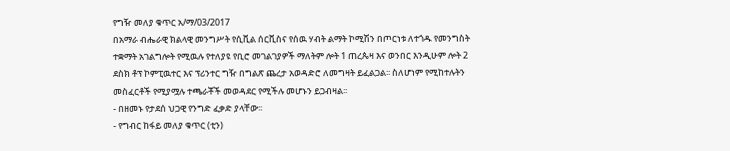የግዥ መለያ ቁጥር አ/ማ/03/2017
በአማራ ብሔራዊ ክልላዊ መንግሥት የሲቪል ሰርቪስና የሰዉ ሃብት ልማት ኮሚሽን በጦርነቱ ለተጎዱ የመንግስት ተቋማት አገልግሎት የሚዉሉ የተለያዩ የቢሮ መገልገያዎች ማለትም ሎት 1 ጠረጴዛ እና ወንበር እንዲሁም ሎት 2 ደስክ ቶፕ ኮምፒዉተር እና ፕሪንተር ግዥ በግልጽ ጨረታ አወዳድሮ ለመግዛት ይፈልጋል፡፡ ስለሆነም የሚከተሉትን መስፈርቶች የሚያሟሉ ተጫራቾች መወዳደር የሚችሉ መሆኑን ይጋብዛል፡፡
- በዘመኑ የታደሰ ህጋዊ የንግድ ፈቃድ ያላቸው፡፡
- የግብር ከፋይ መለያ ቁጥር (ቲን)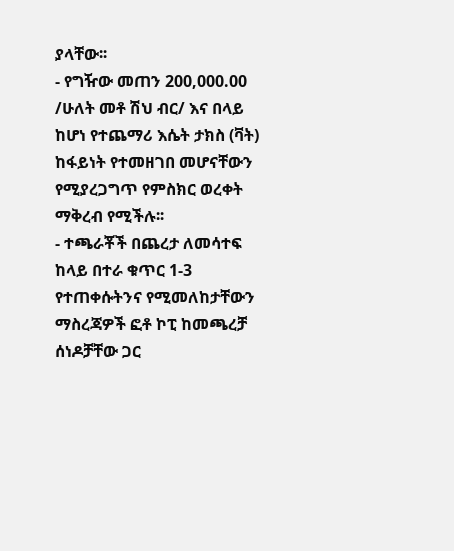ያላቸው፡፡
- የግዥው መጠን 200,000.00 /ሁለት መቶ ሽህ ብር/ እና በላይ ከሆነ የተጨማሪ እሴት ታክስ (ቫት) ከፋይነት የተመዘገበ መሆናቸውን የሚያረጋግጥ የምስክር ወረቀት ማቅረብ የሚችሉ፡፡
- ተጫራቾች በጨረታ ለመሳተፍ ከላይ በተራ ቁጥር 1-3 የተጠቀሱትንና የሚመለከታቸውን ማስረጃዎች ፎቶ ኮፒ ከመጫረቻ ሰነዶቻቸው ጋር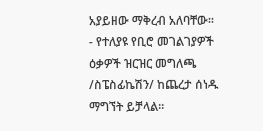አያይዘው ማቅረብ አለባቸው፡፡
- የተለያዩ የቢሮ መገልገያዎች ዕቃዎች ዝርዝር መግለጫ /ስፔስፊኬሽን/ ከጨረታ ሰነዱ ማግኘት ይቻላል፡፡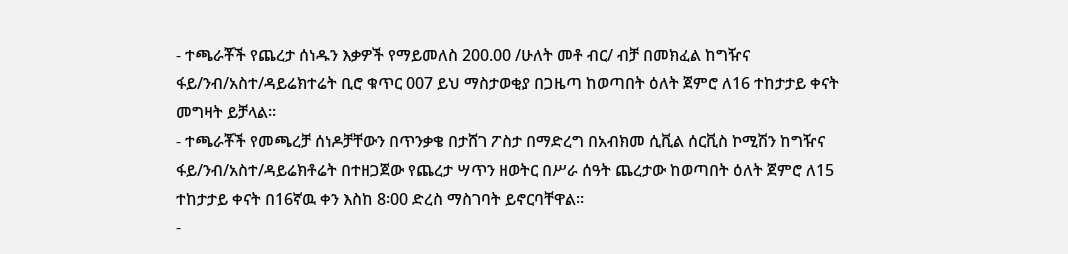- ተጫራቾች የጨረታ ሰነዱን እቃዎች የማይመለስ 200.00 /ሁለት መቶ ብር/ ብቻ በመክፈል ከግዥና ፋይ/ንብ/አስተ/ዳይሬክተሬት ቢሮ ቁጥር 007 ይህ ማስታወቂያ በጋዜጣ ከወጣበት ዕለት ጀምሮ ለ16 ተከታታይ ቀናት መግዛት ይቻላል፡፡
- ተጫራቾች የመጫረቻ ሰነዶቻቸውን በጥንቃቄ በታሸገ ፖስታ በማድረግ በአብክመ ሲቪል ሰርቪስ ኮሚሽን ከግዥና ፋይ/ንብ/አስተ/ዳይሬክቶሬት በተዘጋጀው የጨረታ ሣጥን ዘወትር በሥራ ሰዓት ጨረታው ከወጣበት ዕለት ጀምሮ ለ15 ተከታታይ ቀናት በ16ኛዉ ቀን እስከ 8፡00 ድረስ ማስገባት ይኖርባቸዋል፡፡
-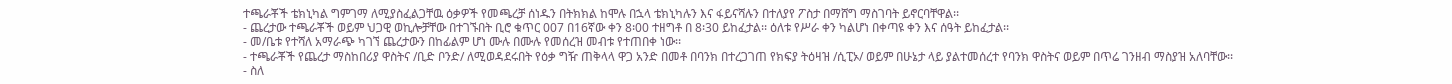ተጫራቾች ቴክኒካል ግምገማ ለሚያስፈልጋቸዉ ዕቃዎች የመጫረቻ ሰነዱን በትክክል ከሞሉ በኋላ ቴክኒካሉን እና ፋይናሻሉን በተለያየ ፖስታ በማሸግ ማስገባት ይኖርባቸዋል፡፡
- ጨረታው ተጫራቾች ወይም ህጋዊ ወኪሎቻቸው በተገኙበት ቢሮ ቁጥር 007 በ16ኛው ቀን 8፡00 ተዘግቶ በ 8፡30 ይከፈታል፡፡ ዕለቱ የሥራ ቀን ካልሆነ በቀጣዩ ቀን እና ሰዓት ይከፈታል፡፡
- መ/ቤቱ የተሻለ አማራጭ ካገኘ ጨረታውን በከፊልም ሆነ ሙሉ በሙሉ የመሰረዝ መብቱ የተጠበቀ ነው፡፡
- ተጫራቾች የጨረታ ማስከበሪያ ዋስትና /ቢድ ቦንድ/ ለሚወዳደሩበት የዕቃ ግዥ ጠቅላላ ዋጋ አንድ በመቶ በባንክ በተረጋገጠ የክፍያ ትዕዛዝ /ሲፒኦ/ ወይም በሁኔታ ላይ ያልተመሰረተ የባንክ ዋስትና ወይም በጥሬ ገንዘብ ማስያዝ አለባቸው፡፡
- ስለ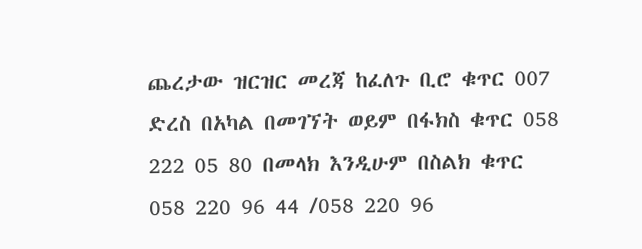ጨረታው ዝርዝር መረጃ ከፈለጉ ቢሮ ቁጥር 007 ድረስ በአካል በመገኘት ወይም በፋክስ ቁጥር 058 222 05 80 በመላክ እንዲሁም በስልክ ቁጥር 058 220 96 44 /058 220 96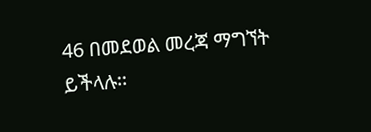46 በመደወል መረጃ ማግኘት ይችላሉ፡፡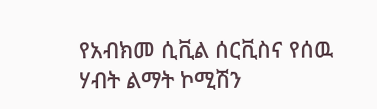የአብክመ ሲቪል ሰርቪስና የሰዉ ሃብት ልማት ኮሚሽን